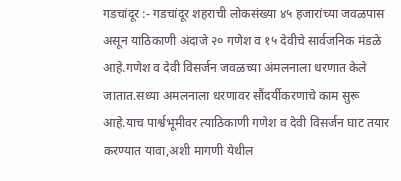गडचांदूर :- गडचांदूर शहराची लोकसंख्या ४५ हजारांच्या जवळपास असून याठिकाणी अंदाजे २० गणेश व १५ देवीचे सार्वजनिक मंडळे आहे.गणेश व देवी विसर्जन जवळच्या अंमलनाला धरणात केले जातात.सध्या अमलनाला धरणावर सौंदर्यीकरणाचे काम सुरू आहे.याच पार्श्वभूमीवर त्याठिकाणी गणेश व देवी विसर्जन घाट तयार करण्यात यावा,अशी मागणी येथील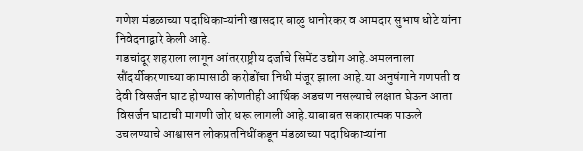गणेश मंडळाच्या पदाधिकाऱ्यांनी खासदार बाळु धानोरकर व आमदार सुभाष धोटे यांना निवेदनाद्वारे केली आहे.
गडचांदूर शहराला लागून आंतरराष्ट्रीय दर्जाचे सिमेंट उद्योग आहे.अमलनाला सौंदर्यीकरणाच्या कामासाठी करोडोंचा निधी मंजूर झाला आहे.या अनुषंगाने गणपती व देवी विसर्जन घाट होण्यास कोणतीही आर्थिक अडचण नसल्याचे लक्षात घेऊन आता विसर्जन घाटाची मागणी जोर धरू लागली आहे.याबाबत सकारात्मक पाऊले उचलण्याचे आश्वासन लोकप्रतनिधींकडून मंडळाच्या पदाधिकाऱ्यांना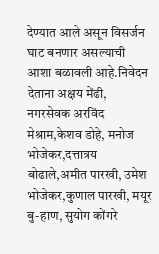देण्यात आले असून विसर्जन घाट बनणार असल्याची आशा बळावली आहे.निवेदन देताना अक्षय मेंढी, नगरसेवक अरविंद मेश्राम,केशव डोहे, मनोज भोजेकर,दत्तात्रय बोढाले,अमीत पारखी, उमेश भोजेकर,कुणाल पारखी, मयूर बु-हाण, सुयोग कोंगरे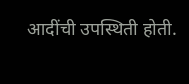आदींची उपस्थिती होती.